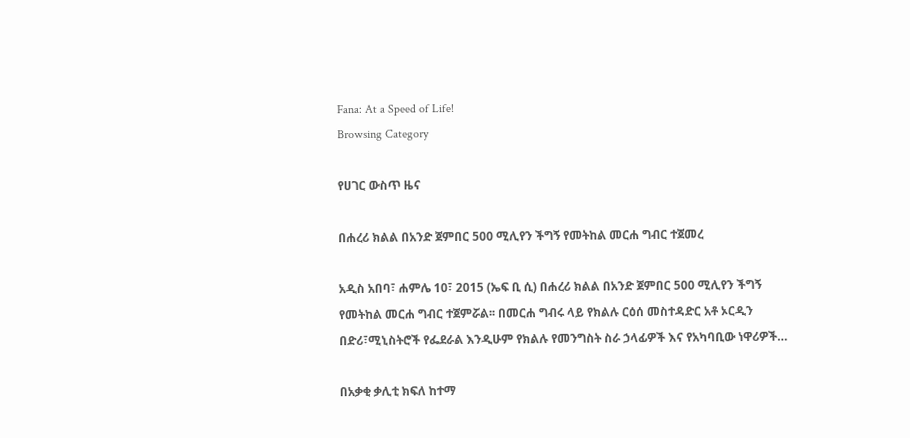Fana: At a Speed of Life!
Browsing Category

የሀገር ውስጥ ዜና

በሐረሪ ክልል በአንድ ጀምበር 500 ሚሊየን ችግኝ የመትከል መርሐ ግብር ተጀመረ

አዲስ አበባ፣ ሐምሌ 10፣ 2015 (ኤፍ ቢ ሲ) በሐረሪ ክልል በአንድ ጀምበር 500 ሚሊየን ችግኝ የመትከል መርሐ ግብር ተጀምሯል፡፡ በመርሐ ግብሩ ላይ የክልሉ ርዕሰ መስተዳድር አቶ ኦርዲን በድሪ፣ሚኒስትሮች የፌደራል እንዲሁም የክልሉ የመንግስት ስራ ኃላፊዎች እና የአካባቢው ነዋሪዎች…

በአቃቂ ቃሊቲ ክፍለ ከተማ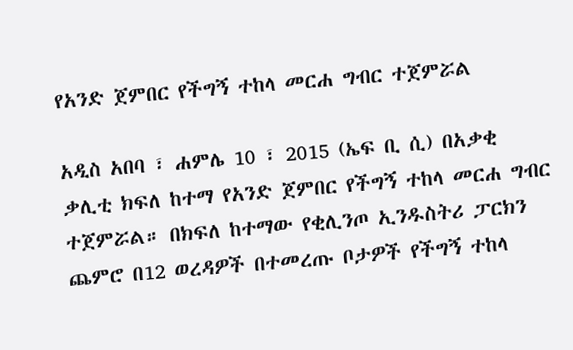የአንድ ጀምበር የችግኝ ተከላ መርሐ ግብር ተጀምሯል

አዲስ አበባ ፣ ሐምሌ 10 ፣ 2015 (ኤፍ ቢ ሲ) በአቃቂ ቃሊቲ ክፍለ ከተማ የአንድ ጀምበር የችግኝ ተከላ መርሐ ግብር ተጀምሯል። በክፍለ ከተማው የቂሊንጦ ኢንዱስትሪ ፓርክን ጨምሮ በ12 ወረዳዎች በተመረጡ ቦታዎች የችግኝ ተከላ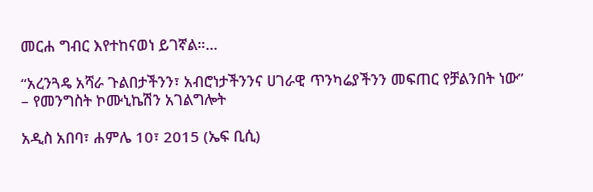መርሐ ግብር እየተከናወነ ይገኛል።…

“አረንጓዴ አሻራ ጉልበታችንን፣ አብሮነታችንንና ሀገራዊ ጥንካሬያችንን መፍጠር የቻልንበት ነው” – የመንግስት ኮሙኒኬሽን አገልግሎት

አዲስ አበባ፣ ሐምሌ 10፣ 2015 (ኤፍ ቢሲ)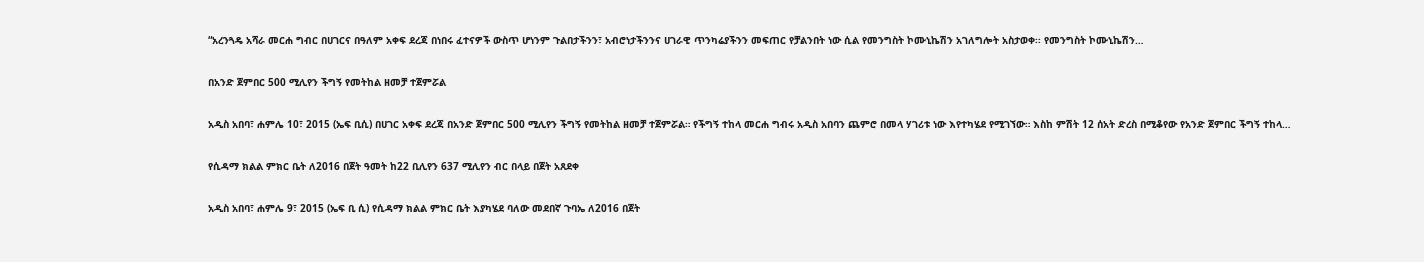“አረንጓዴ አሻራ መርሐ ግብር በሀገርና በዓለም አቀፍ ደረጃ በነበሩ ፈተናዎች ውስጥ ሆነንም ጉልበታችንን፣ አብሮነታችንንና ሀገራዊ ጥንካሬያችንን መፍጠር የቻልንበት ነው ሲል የመንግስት ኮሙኒኬሽን አገለግሎት አስታወቀ፡፡ የመንግስት ኮሙኒኬሽን…

በአንድ ጀምበር 500 ሚሊየን ችግኝ የመትከል ዘመቻ ተጀምሯል

አዲስ አበባ፣ ሐምሌ 10፣ 2015 (ኤፍ ቢሲ) በሀገር አቀፍ ደረጃ በአንድ ጀምበር 500 ሚሊየን ችግኝ የመትከል ዘመቻ ተጀምሯል። የችግኝ ተከላ መርሐ ግብሩ አዲስ አበባን ጨምሮ በመላ ሃገሪቱ ነው እየተካሄደ የሚገኘው። እስከ ምሽት 12 ሰአት ድረስ በሚቆየው የአንድ ጀምበር ችግኝ ተከላ…

የሲዳማ ክልል ምክር ቤት ለ2016 በጀት ዓመት ከ22 ቢሊየን 637 ሚሊየን ብር በላይ በጀት አጸደቀ

አዲስ አበባ፣ ሐምሌ 9፣ 2015 (ኤፍ ቢ ሲ) የሲዳማ ክልል ምክር ቤት እያካሄደ ባለው መደበኛ ጉባኤ ለ2016 በጀት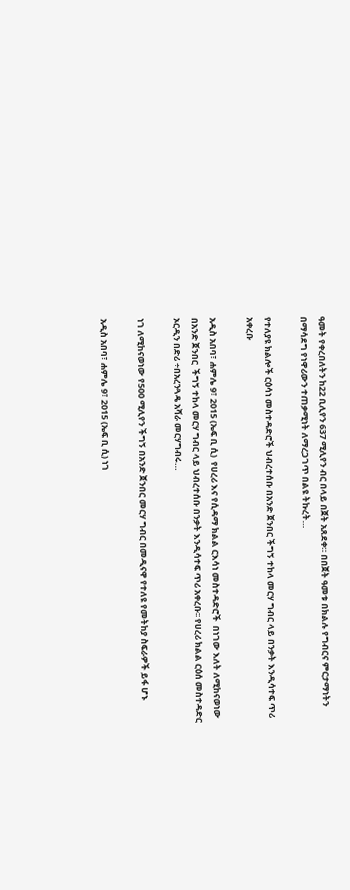ዓመት የቀረበለትን ከ22 ቢሊየን 637 ሚሊየን ብር በላይ በጀት አጸደቀ። በበጀት ዓመቱ በክልሉ የግብርና ምርታማነትን በማሳደግ የነዋሪውን ተጠቃሚነት ለማረጋገጥ በልዩ ትኩረት…

የተለያዩ ክልሎች ርዕሳነ መስተዳድሮች ህብረተሰቡ በአንድ ጀንበር ችግኝ ተከላ መርሃ ግብር ላይ በንቃት እንዲሳተፍ ጥሪ አቀረቡ

አዲስ አበባ፣ ሐምሌ 9፣ 2015 (ኤፍ ቢ ሲ)  የሀረሪ እና የሲዳማ ክልል ርእሳነ መስተዳድሮች  በነገው እለት ለሚከናወነው በአንድ ጀንበር  ችግኝ ተከላ መርሃ ግብር ላይ ህብረተሰቡ በንቃት እንዲሳተፍ ጥሪ አቀረቡ፡፡ የሀረሪ ክልል ርዕሰ መስተዳድር ኦርዲን በድሪ ÷በአረንጓዴ አሻራ መርሃግብሩ…

ነገ ለሚከናወነው የ500 ሚሊየን ችግኝ በአንድ ጀንበር መርሃ ግብር በመዲናዋ የተለዩ የመትከያ ስፍራዎች ይፋ ሆኑ

አዲስ አበባ፣ ሐምሌ 9፣ 2015 (ኤፍ ቢ ሲ) ነገ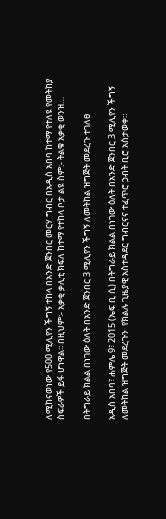ለሚከናወነው የ500 ሚሊየን ችግኝ ተከላ በአንድ ጀንበር መርሃ ግብር በአዲስ አበባ ከተማ የተለዩ የመትከያ ስፍራዎች ይፋ ሆነዋል፡፡ በዚህም፡- አቃቂ ቃሊቲ ክፍለ ከተማ የተከላ ቦታ ልዩ ስም:- ትልቁ አቃቂ ወንዝ…

በትግራይ ክልል በነገው ዕለት በአንድ ጀንበር 3 ሚሊየን ችግኝ ለመትከል ዝግጅት መደረጉ ተገለፀ

አዲስ አበባ፣ ሐምሌ 9፣ 2015 (ኤፍ ቢ ሲ) በትግራይ ክልል በነገው ዕለት በአንድ ጀንበር 3 ሚሊየን ችግኝ ለመትከል ዝግጅት መደረጉን  የክልሉ ጊዜያዊ አስተዳደር ግብርናና ተፈጥሮ ኃብት ቢሮ አስታወቀ።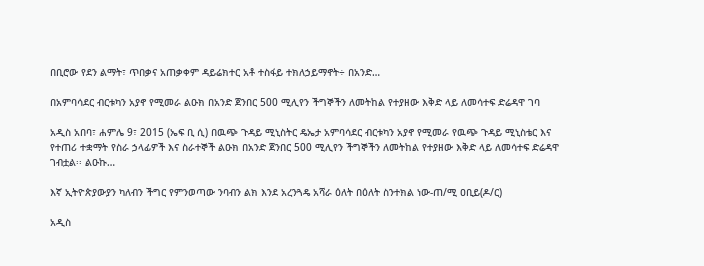በቢሮው የደን ልማት፣ ጥበቃና አጠቃቀም ዳይሬክተር አቶ ተስፋይ ተክለኃይማኖት÷ በአንድ…

በአምባሳደር ብርቱካን አያኖ የሚመራ ልዑክ በአንድ ጀንበር 500 ሚሊየን ችግኞችን ለመትከል የተያዘው እቅድ ላይ ለመሳተፍ ድሬዳዋ ገባ

አዲስ አበባ፣ ሐምሌ 9፣ 2015 (ኤፍ ቢ ሲ) በዉጭ ጉዳይ ሚኒስትር ዴኤታ አምባሳደር ብርቱካን አያኖ የሚመራ የዉጭ ጉዳይ ሚኒስቴር እና የተጠሪ ተቋማት የስራ ኃላፊዎች እና ስራተኞች ልዑክ በአንድ ጀንበር 500 ሚሊየን ችግኞችን ለመትከል የተያዘው እቅድ ላይ ለመሳተፍ ድሬዳዋ ገብቷል፡፡ ልዑኩ…

እኛ ኢትዮጵያውያን ካለብን ችግር የምንወጣው ንባብን ልክ እንደ አረንጓዴ አሻራ ዕለት በዕለት ስንተክል ነው-ጠ/ሚ ዐቢይ(ዶ/ር)

አዲስ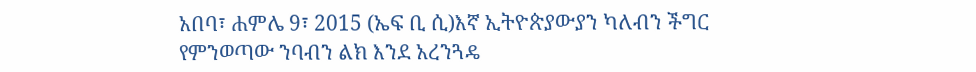አበባ፣ ሐምሌ 9፣ 2015 (ኤፍ ቢ ሲ)እኛ ኢትዮጵያውያን ካለብን ችግር የምንወጣው ንባብን ልክ እንደ አረንጓዴ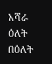አሻራ ዕለት በዕለት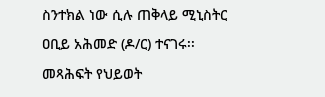ስንተክል ነው ሲሉ ጠቅላይ ሚኒስትር ዐቢይ አሕመድ (ዶ/ር) ተናገሩ፡፡ መጻሕፍት የህይወት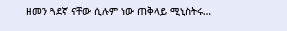ዘመን ጓደኛ ናቸው ሲሉም ነው ጠቅላይ ሚኒስትሩ…